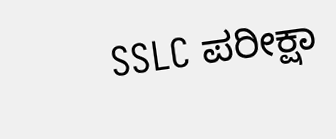SSLC ಪರೀಕ್ಷಾ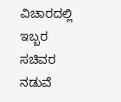ವಿಚಾರದಲ್ಲಿ ಇಬ್ಬರ ಸಚಿವರ ನಡುವೆ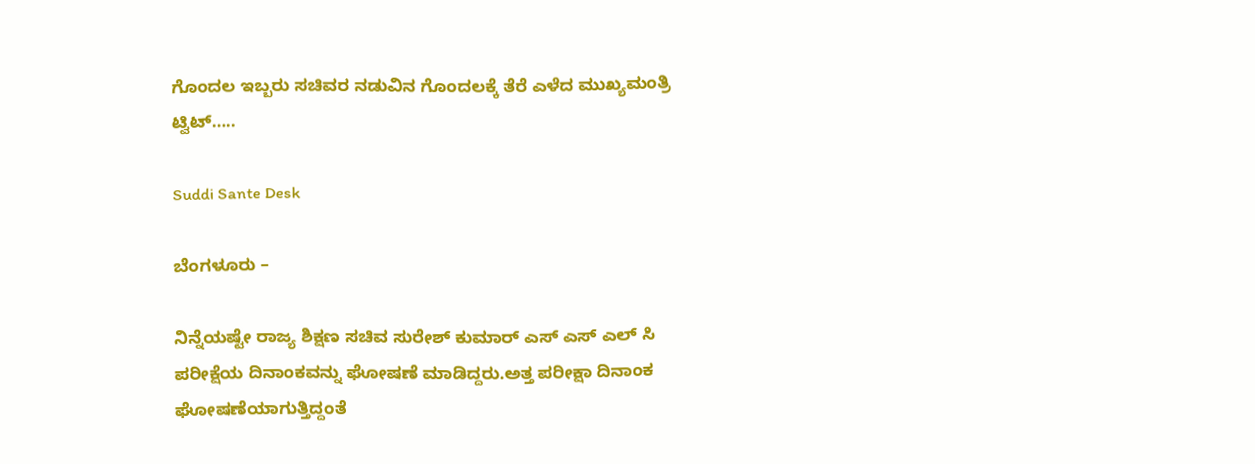ಗೊಂದಲ ಇಬ್ಬರು ಸಚಿವರ ನಡುವಿನ ಗೊಂದಲಕ್ಕೆ ತೆರೆ ಎಳೆದ ಮುಖ್ಯಮಂತ್ರಿ ಟ್ವಿಟ್…..

Suddi Sante Desk

ಬೆಂಗಳೂರು –

ನಿನ್ನೆಯಷ್ಟೇ ರಾಜ್ಯ ಶಿಕ್ಷಣ ಸಚಿವ ಸುರೇಶ್ ಕುಮಾರ್ ಎಸ್ ಎಸ್ ಎಲ್ ಸಿ ಪರೀಕ್ಷೆಯ ದಿನಾಂಕವನ್ನು ಘೋಷಣೆ ಮಾಡಿದ್ದರು.ಅತ್ತ ಪರೀಕ್ಷಾ ದಿನಾಂಕ ಘೋಷಣೆಯಾಗುತ್ತಿದ್ದಂತೆ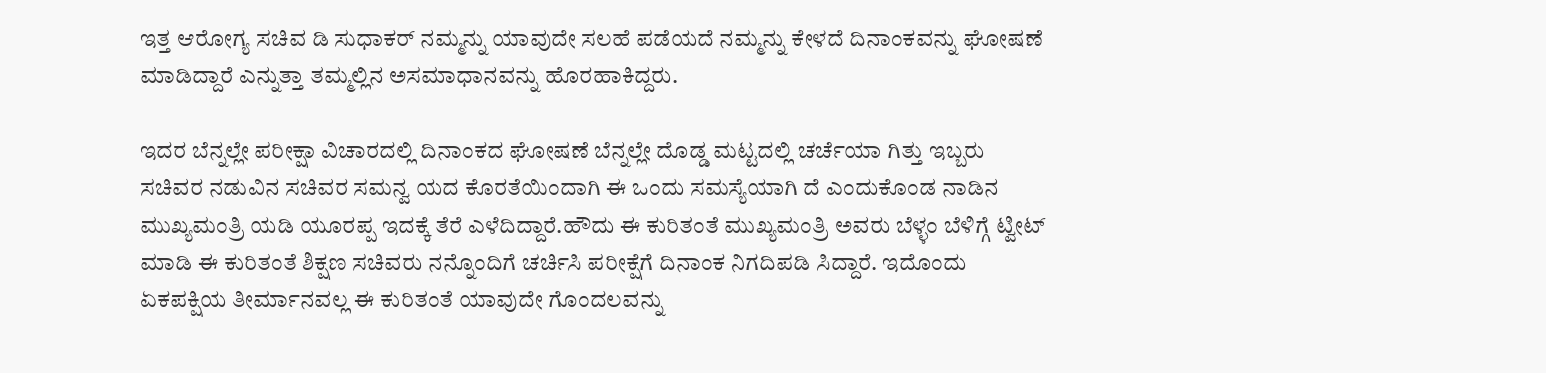ಇತ್ತ ಆರೋಗ್ಯ ಸಚಿವ ಡಿ ಸುಧಾಕರ್ ನಮ್ಮನ್ನು ಯಾವುದೇ ಸಲಹೆ ಪಡೆಯದೆ ನಮ್ಮನ್ನು ಕೇಳದೆ ದಿನಾಂಕವನ್ನು ಘೋಷಣೆ ಮಾಡಿದ್ದಾರೆ ಎನ್ನುತ್ತಾ ತಮ್ಮಲ್ಲಿನ ಅಸಮಾಧಾನವನ್ನು ಹೊರಹಾಕಿದ್ದರು.

ಇದರ ಬೆನ್ನಲ್ಲೇ ಪರೀಕ್ಷಾ ವಿಚಾರದಲ್ಲಿ ದಿನಾಂಕದ ಘೋಷಣೆ ಬೆನ್ನಲ್ಲೇ ದೊಡ್ಡ ಮಟ್ಟದಲ್ಲಿ ಚರ್ಚೆಯಾ ಗಿತ್ತು ಇಬ್ಬರು ಸಚಿವರ ನಡುವಿನ ಸಚಿವರ ಸಮನ್ವ ಯದ ಕೊರತೆಯಿಂದಾಗಿ ಈ ಒಂದು ಸಮಸ್ಯೆಯಾಗಿ ದೆ ಎಂದುಕೊಂಡ ನಾಡಿನ ಮುಖ್ಯಮಂತ್ರಿ ಯಡಿ ಯೂರಪ್ಪ ಇದಕ್ಕೆ ತೆರೆ ಎಳೆದಿದ್ದಾರೆ.ಹೌದು ಈ ಕುರಿತಂತೆ ಮುಖ್ಯಮಂತ್ರಿ ಅವರು ಬೆಳ್ಳಂ ಬೆಳಿಗ್ಗೆ ಟ್ವೀಟ್ ಮಾಡಿ ಈ ಕುರಿತಂತೆ ಶಿಕ್ಷಣ ಸಚಿವರು ನನ್ನೊಂದಿಗೆ ಚರ್ಚಿಸಿ ಪರೀಕ್ಷೆಗೆ ದಿನಾಂಕ ನಿಗದಿಪಡಿ ಸಿದ್ದಾರೆ. ಇದೊಂದು ಏಕಪಕ್ಷಿಯ ತೀರ್ಮಾನವಲ್ಲ ಈ ಕುರಿತಂತೆ ಯಾವುದೇ ಗೊಂದಲವನ್ನು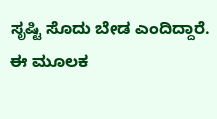ಸೃಷ್ಟಿ ಸೊದು ಬೇಡ ಎಂದಿದ್ದಾರೆ. ಈ ಮೂಲಕ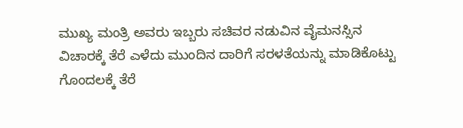ಮುಖ್ಯ ಮಂತ್ರಿ ಅವರು ಇಬ್ಬರು ಸಚಿವರ ನಡುವಿನ ವೈಮನಸ್ಸಿನ ವಿಚಾರಕ್ಕೆ ತೆರೆ ಎಳೆದು ಮುಂದಿನ ದಾರಿಗೆ ಸರಳತೆಯನ್ನು ಮಾಡಿಕೊಟ್ಟು ಗೊಂದಲಕ್ಕೆ ತೆರೆ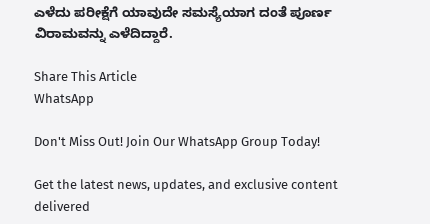ಎಳೆದು ಪರೀಕ್ಷೆಗೆ ಯಾವುದೇ ಸಮಸ್ಯೆಯಾಗ ದಂತೆ ಪೂರ್ಣ ವಿರಾಮವನ್ನು ಎಳೆದಿದ್ದಾರೆ.

Share This Article
WhatsApp

Don't Miss Out! Join Our WhatsApp Group Today!

Get the latest news, updates, and exclusive content delivered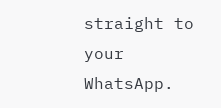straight to your WhatsApp.